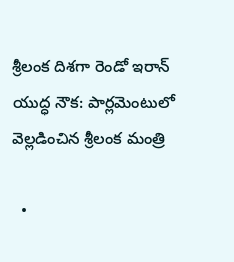శ్రీలంక దిశగా రెండో ఇరాన్ యుద్ధ నౌక: పార్లమెంటులో వెల్లడించిన శ్రీలంక మంత్రి

  •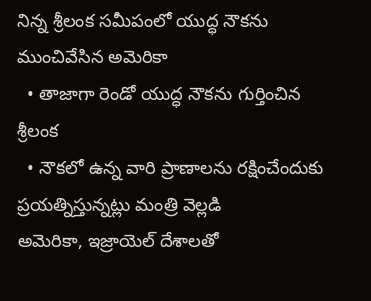నిన్న శ్రీలంక సమీపంలో యుద్ధ నౌకను ముంచివేసిన అమెరికా
  • తాజాగా రెండో యుద్ధ నౌకను గుర్తించిన శ్రీలంక
  • నౌకలో ఉన్న వారి ప్రాణాలను రక్షించేందుకు ప్రయత్నిస్తున్నట్లు మంత్రి వెల్లడి
అమెరికా, ఇజ్రాయెల్ దేశాలతో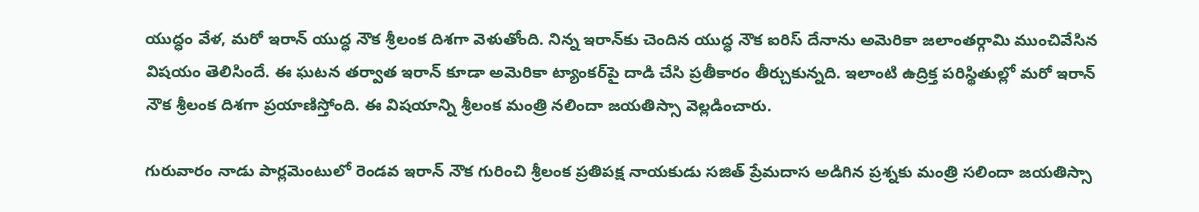యుద్ధం వేళ, మరో ఇరాన్ యుద్ధ నౌక శ్రీలంక దిశగా వెళుతోంది. నిన్న ఇరాన్‌కు చెందిన యుద్ధ నౌక ఐరిస్ దేనాను అమెరికా జలాంతర్గామి ముంచివేసిన విషయం తెలిసిందే. ఈ ఘటన తర్వాత ఇరాన్ కూడా అమెరికా ట్యాంకర్‌పై దాడి చేసి ప్రతీకారం తీర్చుకున్నది. ఇలాంటి ఉద్రిక్త పరిస్థితుల్లో మరో ఇరాన్ నౌక శ్రీలంక దిశగా ప్రయాణిస్తోంది. ఈ విషయాన్ని శ్రీలంక మంత్రి నలిందా జయతిస్సా వెల్లడించారు.

గురువారం నాడు పార్లమెంటులో రెండవ ఇరాన్ నౌక గురించి శ్రీలంక ప్రతిపక్ష నాయకుడు సజిత్ ప్రేమదాస అడిగిన ప్రశ్నకు మంత్రి సలిందా జయతిస్సా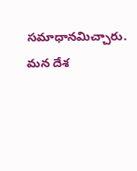సమాధానమిచ్చారు. మన దేశ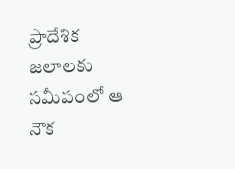ప్రాదేశిక జలాలకు సమీపంలో ఆ నౌక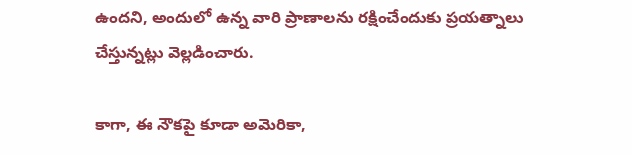ఉందని, అందులో ఉన్న వారి ప్రాణాలను రక్షించేందుకు ప్రయత్నాలు చేస్తున్నట్లు వెల్లడించారు.

కాగా, ఈ నౌకపై కూడా అమెరికా,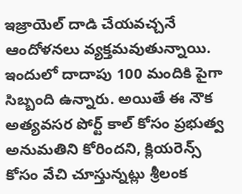ఇజ్రాయెల్ దాడి చేయవచ్చనే ఆందోళనలు వ్యక్తమవుతున్నాయి. ఇందులో దాదాపు 100 మందికి పైగా సిబ్బంది ఉన్నారు. అయితే ఈ నౌక అత్యవసర పోర్ట్ కాల్ కోసం ప్రభుత్వ అనుమతిని కోరిందని, క్లియరెన్స్ కోసం వేచి చూస్తున్నట్లు శ్రీలంక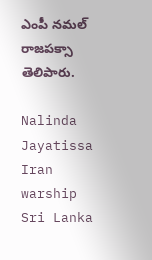ఎంపీ నమల్ రాజపక్సా తెలిపారు.

Nalinda Jayatissa
Iran warship
Sri Lanka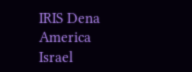IRIS Dena
America
Israel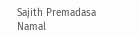Sajith Premadasa
Namal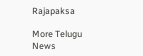Rajapaksa

More Telugu News